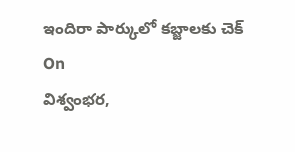ఇందిరా పార్కులో కబ్జాలకు చెక్
On
విశ్వంభర,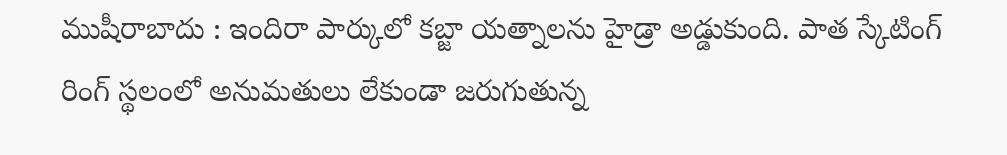ముషీరాబాదు : ఇందిరా పార్కులో కబ్జా యత్నాలను హైడ్రా అడ్డుకుంది. పాత స్కేటింగ్ రింగ్ స్థలంలో అనుమతులు లేకుండా జరుగుతున్న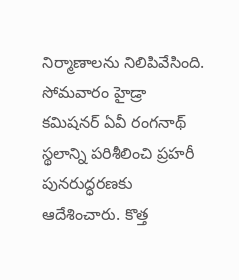నిర్మాణాలను నిలిపివేసింది. సోమవారం హైడ్రా కమిషనర్ ఏవీ రంగనాథ్ స్థలాన్ని పరిశీలించి ప్రహరీ పునరుద్ధరణకు ఆదేశించారు. కొత్త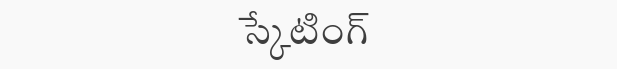స్కేటింగ్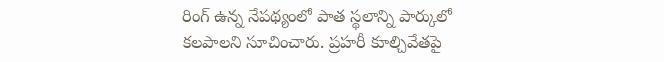రింగ్ ఉన్న నేపథ్యంలో పాత స్థలాన్ని పార్కులో కలపాలని సూచించారు. ప్రహరీ కూల్చివేతపై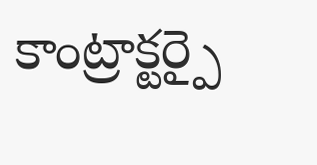కాంట్రాక్టర్పై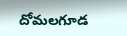దోమలగూడ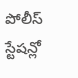పోలీస్ స్టేషన్లో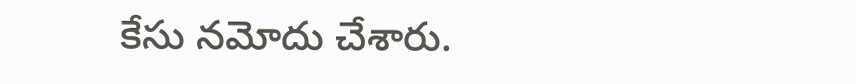కేసు నమోదు చేశారు.